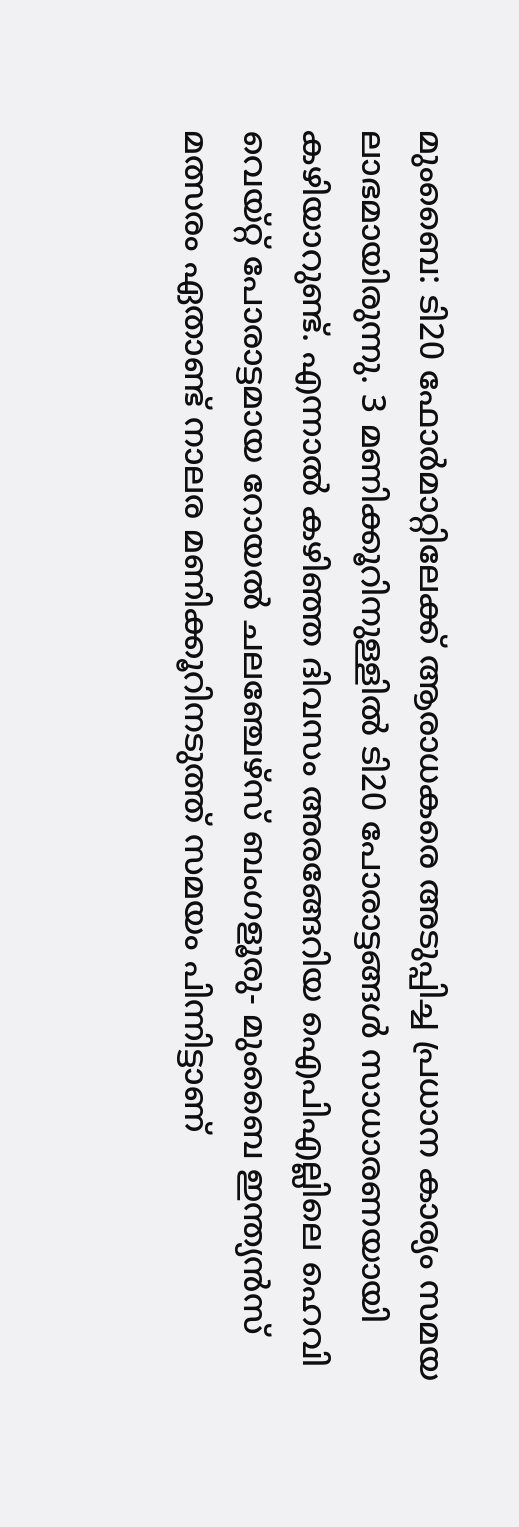മുംബൈ: ടി20 ഫോര്‍മാറ്റിലേക്ക് ആരാധകരെ അടുപ്പിച്ച പ്രധാന കാര്യം സമയ ലാഭമായിരുന്നു. 3 മണിക്കൂറിനുള്ളില്‍ ടി20 പോരാട്ടങ്ങള്‍ സാധാരണയായി കഴിയാറുണ്ട്. എന്നാല്‍ കഴിഞ്ഞ ദിവസം അരങ്ങേറിയ ഐപിഎല്ലിലെ ഹെവി വെയ്റ്റ് പോരാട്ടമായ റോയല്‍ ചലഞ്ചേഴ്‌സ് ബംഗളൂരു- മുംബൈ ഇന്ത്യന്‍സ് മത്സരം ഏതാണ്ട് നാലര മണിക്കൂറിനടുത്ത് സമയം പിന്നിട്ടാണ്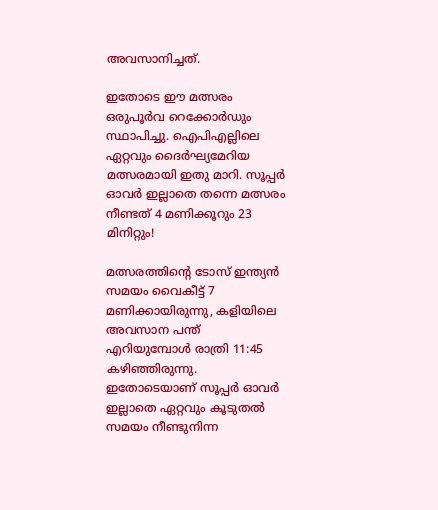അവസാനിച്ചത്.

ഇതോടെ ഈ മത്സരം ഒരുപൂര്‍വ റെക്കോര്‍ഡും സ്ഥാപിച്ചു. ഐപിഎല്ലിലെ ഏറ്റവും ദൈര്‍ഘ്യമേറിയ മത്സരമായി ഇതു മാറി. സൂപ്പര്‍ ഓവര്‍ ഇല്ലാതെ തന്നെ മത്സരം നീണ്ടത് 4 മണിക്കൂറും 23 മിനിറ്റും!

മത്സരത്തിന്റെ ടോസ് ഇന്ത്യന്‍ സമയം വൈകീട്ട് 7 മണിക്കായിരുന്നു, കളിയിലെ അവസാന പന്ത് എറിയുമ്പോള്‍ രാത്രി 11:45 കഴിഞ്ഞിരുന്നു. ഇതോടെയാണ് സൂപ്പര്‍ ഓവര്‍ ഇല്ലാതെ ഏറ്റവും കൂടുതല്‍ സമയം നീണ്ടുനിന്ന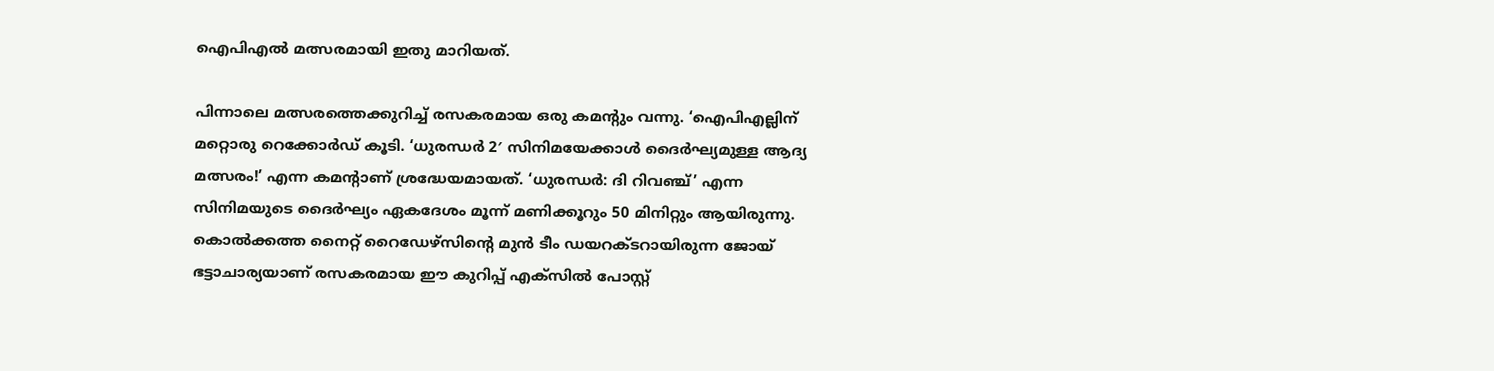ഐപിഎല്‍ മത്സരമായി ഇതു മാറിയത്.

പിന്നാലെ മത്സരത്തെക്കുറിച്ച് രസകരമായ ഒരു കമന്റും വന്നു. ‘ഐപിഎല്ലിന് മറ്റൊരു റെക്കോര്‍ഡ് കൂടി. ‘ധുരന്ധര്‍ 2′ സിനിമയേക്കാള്‍ ദൈര്‍ഘ്യമുള്ള ആദ്യ മത്സരം!’ എന്ന കമന്റാണ് ശ്രദ്ധേയമായത്. ‘ധുരന്ധര്‍: ദി റിവഞ്ച്’ എന്ന സിനിമയുടെ ദൈര്‍ഘ്യം ഏകദേശം മൂന്ന് മണിക്കൂറും 50 മിനിറ്റും ആയിരുന്നു. കൊല്‍ക്കത്ത നൈറ്റ് റൈഡേഴ്‌സിന്റെ മുന്‍ ടീം ഡയറക്ടറായിരുന്ന ജോയ് ഭട്ടാചാര്യയാണ് രസകരമായ ഈ കുറിപ്പ് എക്‌സില്‍ പോസ്റ്റ്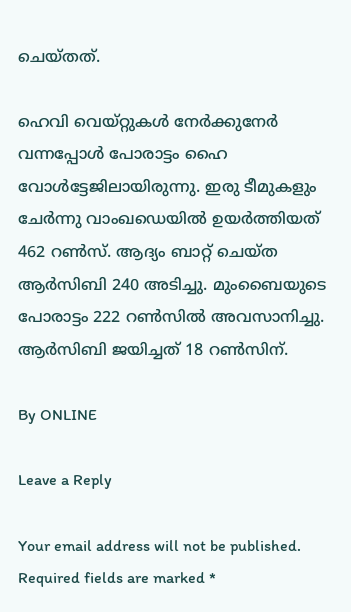ചെയ്തത്.

ഹെവി വെയ്റ്റുകള്‍ നേര്‍ക്കുനേര്‍ വന്നപ്പോള്‍ പോരാട്ടം ഹൈ വോള്‍ട്ടേജിലായിരുന്നു. ഇരു ടീമുകളും ചേര്‍ന്നു വാംഖഡെയില്‍ ഉയര്‍ത്തിയത് 462 റണ്‍സ്. ആദ്യം ബാറ്റ് ചെയ്ത ആര്‍സിബി 240 അടിച്ചു. മുംബൈയുടെ പോരാട്ടം 222 റണ്‍സില്‍ അവസാനിച്ചു. ആര്‍സിബി ജയിച്ചത് 18 റണ്‍സിന്.

By ONLINE

Leave a Reply

Your email address will not be published. Required fields are marked *